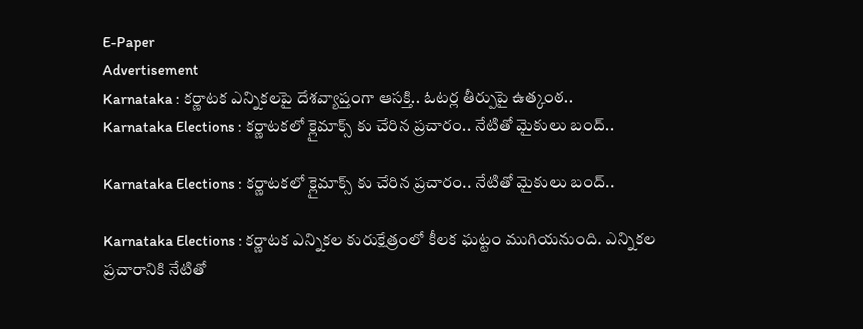E-Paper
Advertisement
Karnataka : కర్ణాటక ఎన్నికలపై దేశవ్యాప్తంగా ఆసక్తి.. ఓటర్ల తీర్పుపై ఉత్కంఠ..
Karnataka Elections : కర్ణాటకలో క్లైమాక్స్ కు చేరిన ప్రచారం.. నేటితో మైకులు బంద్..

Karnataka Elections : కర్ణాటకలో క్లైమాక్స్ కు చేరిన ప్రచారం.. నేటితో మైకులు బంద్..

Karnataka Elections : కర్ణాటక ఎన్నికల కురుక్షేత్రంలో కీలక ఘట్టం ముగియనుంది. ఎన్నికల ప్రచారానికి నేటితో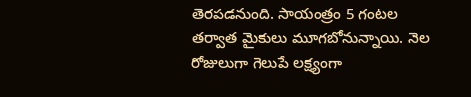తెరపడనుంది. సాయంత్రం 5 గంటల తర్వాత మైకులు మూగబోనున్నాయి. నెల రోజులుగా గెలుపే లక్ష్యంగా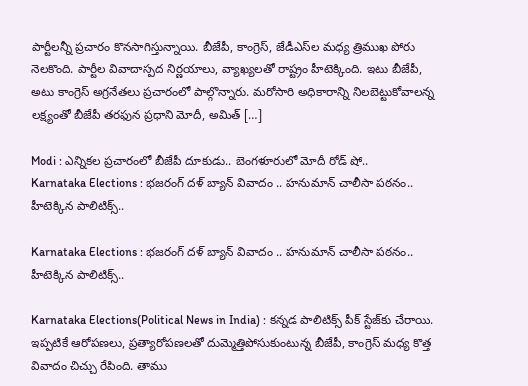పార్టీలన్నీ ప్రచారం కొనసాగిస్తున్నాయి. బీజేపీ, కాంగ్రెస్, జేడీఎస్‌ల మధ్య త్రిముఖ పోరు నెలకొంది. పార్టీల వివాదాస్పద నిర్ణయాలు, వ్యాఖ్యలతో రాష్ట్రం హీటెక్కింది. ఇటు బీజేపీ, అటు కాంగ్రెస్ అగ్రనేతలు ప్రచారంలో పాల్గొన్నారు. మరోసారి అధికారాన్ని నిలబెట్టుకోవాలన్న లక్ష్యంతో బీజేపీ తరఫున ప్రధాని మోదీ, అమిత్ […]

Modi : ఎన్నికల ప్రచారంలో బీజేపీ దూకుడు.. బెంగళూరులో మోదీ రోడ్ షో..
Karnataka Elections : భజరంగ్ దళ్ బ్యాన్ వివాదం .. హనుమాన్ చాలీసా పఠనం.. హీటెక్కిన పాలిటిక్స్..

Karnataka Elections : భజరంగ్ దళ్ బ్యాన్ వివాదం .. హనుమాన్ చాలీసా పఠనం.. హీటెక్కిన పాలిటిక్స్..

Karnataka Elections(Political News in India) : కన్నడ పాలిటిక్స్ పీక్ స్టేజ్‌కు చేరాయి. ఇప్పటికే ఆరోపణలు, ప్రత్యారోపణలతో దుమ్మెత్తిపోసుకుంటున్న బీజేపీ, కాంగ్రెస్ మధ్య కొత్త వివాదం చిచ్చు రేపింది. తాము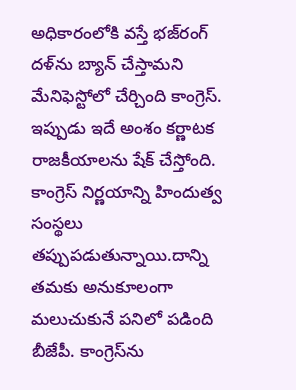అధికారంలోకి వస్తే భజ్‌రంగ్ దళ్‌ను బ్యాన్ చేస్తామని మేనిఫెస్టోలో చేర్చింది కాంగ్రెస్. ఇప్పుడు ఇదే అంశం కర్ణాటక రాజకీయాలను షేక్ చేస్తోంది. కాంగ్రెస్ నిర్ణయాన్ని హిందుత్వ సంస్థలు తప్పుపడుతున్నాయి.దాన్ని తమకు అనుకూలంగా మలుచుకునే పనిలో పడింది బీజేపీ. కాంగ్రెస్‌ను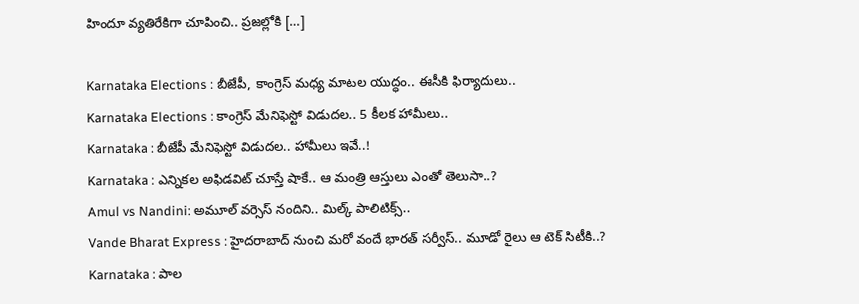హిందూ వ్యతిరేకిగా చూపించి.. ప్రజల్లోకి […]

Karnataka Elections : బీజేపీ, కాంగ్రెస్ మధ్య మాటల యుద్ధం.. ఈసీకి ఫిర్యాదులు..
Karnataka Elections : కాంగ్రెస్‌ మేనిఫెస్టో విడుదల.. 5 కీలక హామీలు..
Karnataka : బీజేపీ మేనిఫెస్టో విడుదల.. హామీలు ఇవే..!
Karnataka : ఎన్నికల అఫిడవిట్ చూస్తే షాకే.. ఆ మంత్రి ఆస్తులు ఎంతో తెలుసా..?
Amul vs Nandini: అమూల్ వర్సెస్ నందిని.. మిల్క్ పాలిటిక్స్..
Vande Bharat Express : హైదరాబాద్ నుంచి మరో వందే భారత్ సర్వీస్.. మూడో రైలు ఆ టెక్ సిటీకి..?
Karnataka : పాల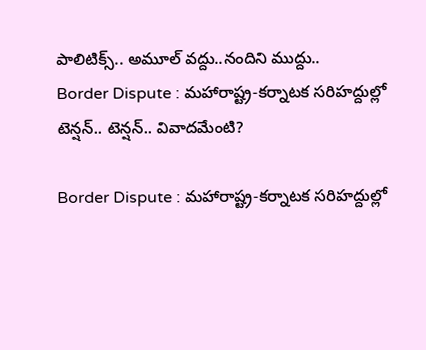పాలిటిక్స్.. అమూల్ వద్దు..నందిని ముద్దు..
Border Dispute : మహారాష్ట్ర-కర్నాటక సరిహద్దుల్లో టెన్షన్.. టెన్షన్.. వివాదమేంటి?

Border Dispute : మహారాష్ట్ర-కర్నాటక సరిహద్దుల్లో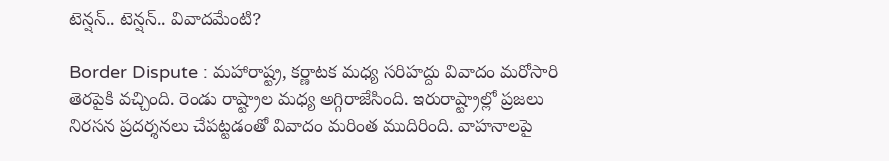టెన్షన్.. టెన్షన్.. వివాదమేంటి?

Border Dispute : మహారాష్ట్ర, కర్ణాటక మధ్య సరిహద్దు వివాదం మరోసారి తెరపైకి వచ్చింది. రెండు రాష్ట్రాల మధ్య అగ్గిరాజేసింది. ఇరురాష్ట్రాల్లో ప్రజలు నిరసన ప్రదర్శనలు చేపట్టడంతో వివాదం మరింత ముదిరింది. వాహనాలపై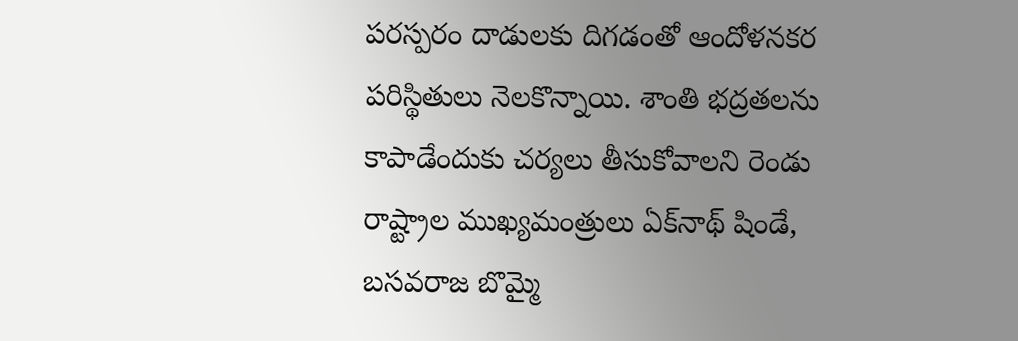పరస్పరం దాడులకు దిగడంతో ఆందోళనకర పరిస్థితులు నెలకొన్నాయి. శాంతి భద్రతలను కాపాడేందుకు చర్యలు తీసుకోవాలని రెండు రాష్ట్రాల ముఖ్యమంత్రులు ఏక్‌నాథ్‌ షిండే, బసవరాజ బొమ్మై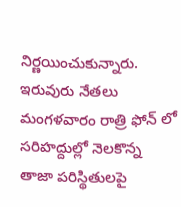నిర్ణయించుకున్నారు. ఇరువురు నేతలు మంగళవారం రాత్రి ఫోన్‌ లో సరిహద్దుల్లో నెలకొన్న తాజా పరిస్థితులపై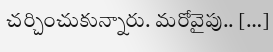చర్చించుకున్నారు. మరోవైపు.. […]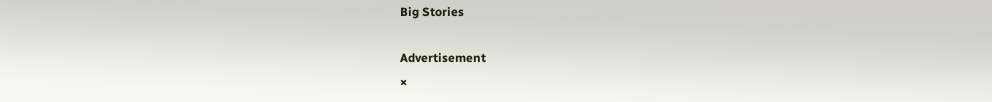Big Stories

Advertisement
×